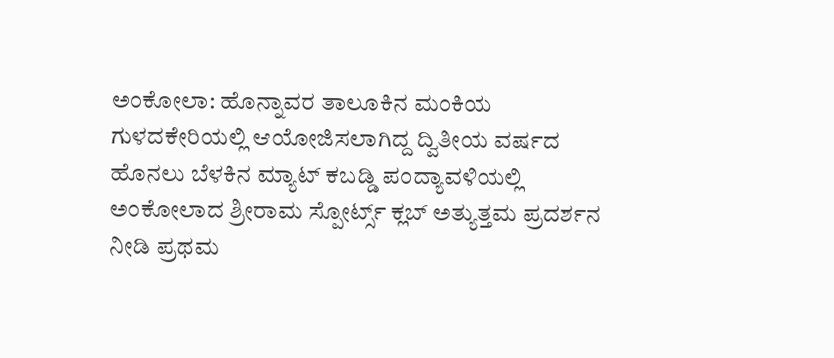ಅಂಕೋಲಾ: ಹೊನ್ನಾವರ ತಾಲೂಕಿನ ಮಂಕಿಯ ಗುಳದಕೇರಿಯಲ್ಲಿ ಆಯೋಜಿಸಲಾಗಿದ್ದ ದ್ವಿತೀಯ ವರ್ಷದ ಹೊನಲು ಬೆಳಕಿನ ಮ್ಯಾಟ್ ಕಬಡ್ಡಿ ಪಂದ್ಯಾವಳಿಯಲ್ಲಿ ಅಂಕೋಲಾದ ಶ್ರೀರಾಮ ಸ್ಪೋರ್ಟ್ಸ್ ಕ್ಲಬ್ ಅತ್ಯುತ್ತಮ ಪ್ರದರ್ಶನ ನೀಡಿ ಪ್ರಥಮ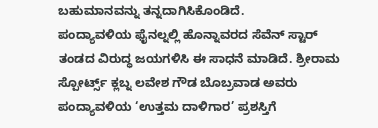ಬಹುಮಾನವನ್ನು ತನ್ನದಾಗಿಸಿಕೊಂಡಿದೆ.
ಪಂದ್ಯಾವಳಿಯ ಫೈನಲ್ನಲ್ಲಿ ಹೊನ್ನಾವರದ ಸೆವೆನ್ ಸ್ಟಾರ್ ತಂಡದ ವಿರುದ್ಧ ಜಯಗಳಿಸಿ ಈ ಸಾಧನೆ ಮಾಡಿದೆ. ಶ್ರೀರಾಮ ಸ್ಪೋರ್ಟ್ಸ್ ಕ್ಲಬ್ನ ಲವೇಶ ಗೌಡ ಬೊಬ್ರವಾಡ ಅವರು ಪಂದ್ಯಾವಳಿಯ ‘ಉತ್ತಮ ದಾಳಿಗಾರ’ ಪ್ರಶಸ್ತಿಗೆ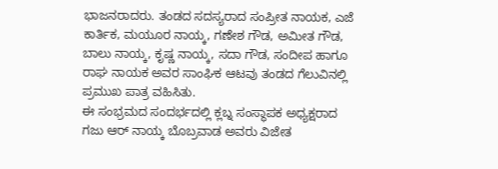ಭಾಜನರಾದರು. ತಂಡದ ಸದಸ್ಯರಾದ ಸಂಪ್ರೀತ ನಾಯಕ, ಎಜೆ ಕಾರ್ತಿಕ, ಮಯೂರ ನಾಯ್ಕ, ಗಣೇಶ ಗೌಡ, ಅಮೀತ ಗೌಡ, ಬಾಲು ನಾಯ್ಕ, ಕೃಷ್ಣ ನಾಯ್ಕ, ಸದಾ ಗೌಡ, ಸಂದೀಪ ಹಾಗೂ ರಾಘ ನಾಯಕ ಅವರ ಸಾಂಘಿಕ ಆಟವು ತಂಡದ ಗೆಲುವಿನಲ್ಲಿ ಪ್ರಮುಖ ಪಾತ್ರ ವಹಿಸಿತು.
ಈ ಸಂಭ್ರಮದ ಸಂದರ್ಭದಲ್ಲಿ ಕ್ಲಬ್ನ ಸಂಸ್ಥಾಪಕ ಅಧ್ಯಕ್ಷರಾದ ಗಜು ಆರ್ ನಾಯ್ಕ ಬೊಬ್ರವಾಡ ಅವರು ವಿಜೇತ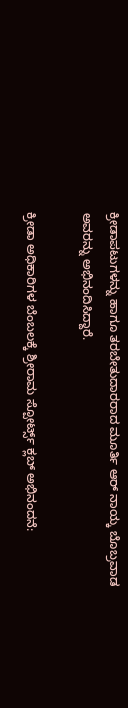ಕ್ರೀಡಾಪಟುಗಳನ್ನು ಹಾಗೂ ತರಬೇತುದಾರರಾದ ಮೂರ್ತಿ ಆರ್ ನಾಯ್ಕ ಬೊಬ್ರವಾಡ ಅವರನ್ನು ಅಭಿನಂದಿಸಿದ್ದಾರೆ.

ಕ್ರೀಡಾ ಅಧಿಕಾರಿಗಳ ಬೆಂಬಲಕ್ಕೆ ಶ್ರೀರಾಮ ಸ್ಪೋರ್ಟ್ಸ್ ಕ್ಲಬ್ ಅಭಿನಂದನೆ: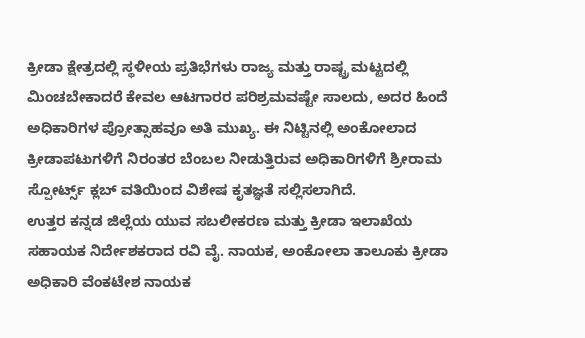ಕ್ರೀಡಾ ಕ್ಷೇತ್ರದಲ್ಲಿ ಸ್ಥಳೀಯ ಪ್ರತಿಭೆಗಳು ರಾಜ್ಯ ಮತ್ತು ರಾಷ್ಟ್ರ ಮಟ್ಟದಲ್ಲಿ ಮಿಂಚಬೇಕಾದರೆ ಕೇವಲ ಆಟಗಾರರ ಪರಿಶ್ರಮವಷ್ಟೇ ಸಾಲದು, ಅದರ ಹಿಂದೆ ಅಧಿಕಾರಿಗಳ ಪ್ರೋತ್ಸಾಹವೂ ಅತಿ ಮುಖ್ಯ. ಈ ನಿಟ್ಟಿನಲ್ಲಿ ಅಂಕೋಲಾದ ಕ್ರೀಡಾಪಟುಗಳಿಗೆ ನಿರಂತರ ಬೆಂಬಲ ನೀಡುತ್ತಿರುವ ಅಧಿಕಾರಿಗಳಿಗೆ ಶ್ರೀರಾಮ ಸ್ಪೋರ್ಟ್ಸ್ ಕ್ಲಬ್ ವತಿಯಿಂದ ವಿಶೇಷ ಕೃತಜ್ಞತೆ ಸಲ್ಲಿಸಲಾಗಿದೆ.
ಉತ್ತರ ಕನ್ನಡ ಜಿಲ್ಲೆಯ ಯುವ ಸಬಲೀಕರಣ ಮತ್ತು ಕ್ರೀಡಾ ಇಲಾಖೆಯ ಸಹಾಯಕ ನಿರ್ದೇಶಕರಾದ ರವಿ ವೈ. ನಾಯಕ, ಅಂಕೋಲಾ ತಾಲೂಕು ಕ್ರೀಡಾ ಅಧಿಕಾರಿ ವೆಂಕಟೇಶ ನಾಯಕ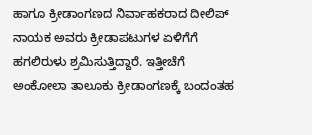ಹಾಗೂ ಕ್ರೀಡಾಂಗಣದ ನಿರ್ವಾಹಕರಾದ ದೀಲಿಪ್ ನಾಯಕ ಅವರು ಕ್ರೀಡಾಪಟುಗಳ ಏಳಿಗೆಗೆ ಹಗಲಿರುಳು ಶ್ರಮಿಸುತ್ತಿದ್ದಾರೆ. ಇತ್ತೀಚೆಗೆ ಅಂಕೋಲಾ ತಾಲೂಕು ಕ್ರೀಡಾಂಗಣಕ್ಕೆ ಬಂದಂತಹ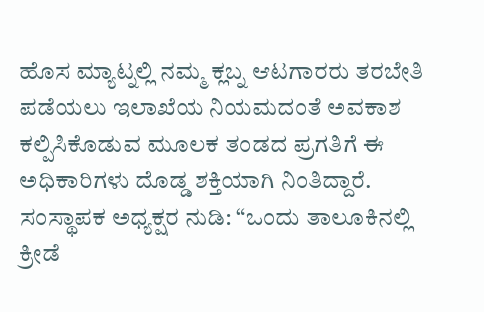ಹೊಸ ಮ್ಯಾಟ್ನಲ್ಲಿ ನಮ್ಮ ಕ್ಲಬ್ನ ಆಟಗಾರರು ತರಬೇತಿ ಪಡೆಯಲು ಇಲಾಖೆಯ ನಿಯಮದಂತೆ ಅವಕಾಶ ಕಲ್ಪಿಸಿಕೊಡುವ ಮೂಲಕ ತಂಡದ ಪ್ರಗತಿಗೆ ಈ ಅಧಿಕಾರಿಗಳು ದೊಡ್ಡ ಶಕ್ತಿಯಾಗಿ ನಿಂತಿದ್ದಾರೆ.
ಸಂಸ್ಥಾಪಕ ಅಧ್ಯಕ್ಷರ ನುಡಿ: “ಒಂದು ತಾಲೂಕಿನಲ್ಲಿ ಕ್ರೀಡೆ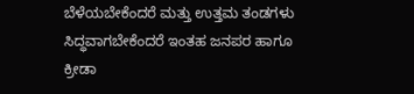ಬೆಳೆಯಬೇಕೆಂದರೆ ಮತ್ತು ಉತ್ತಮ ತಂಡಗಳು ಸಿದ್ಧವಾಗಬೇಕೆಂದರೆ ಇಂತಹ ಜನಪರ ಹಾಗೂ ಕ್ರೀಡಾ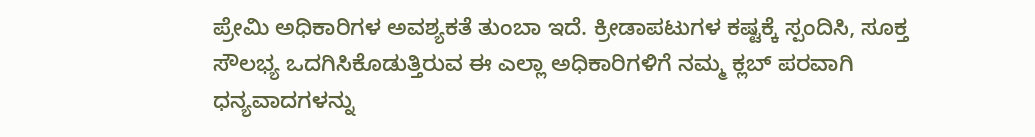ಪ್ರೇಮಿ ಅಧಿಕಾರಿಗಳ ಅವಶ್ಯಕತೆ ತುಂಬಾ ಇದೆ. ಕ್ರೀಡಾಪಟುಗಳ ಕಷ್ಟಕ್ಕೆ ಸ್ಪಂದಿಸಿ, ಸೂಕ್ತ ಸೌಲಭ್ಯ ಒದಗಿಸಿಕೊಡುತ್ತಿರುವ ಈ ಎಲ್ಲಾ ಅಧಿಕಾರಿಗಳಿಗೆ ನಮ್ಮ ಕ್ಲಬ್ ಪರವಾಗಿ ಧನ್ಯವಾದಗಳನ್ನು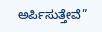ಅರ್ಪಿಸುತ್ತೇವೆ”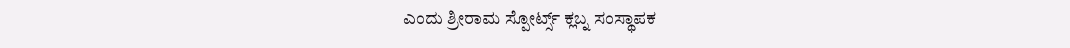ಎಂದು ಶ್ರೀರಾಮ ಸ್ಪೋರ್ಟ್ಸ್ ಕ್ಲಬ್ನ ಸಂಸ್ಥಾಪಕ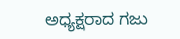ಅಧ್ಯಕ್ಷರಾದ ಗಜು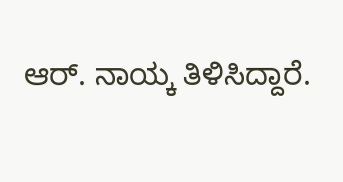ಆರ್. ನಾಯ್ಕ ತಿಳಿಸಿದ್ದಾರೆ.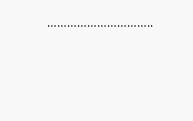…………………………..